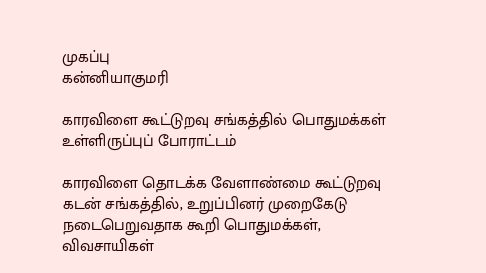முகப்பு
கன்னியாகுமரி

காரவிளை கூட்டுறவு சங்கத்தில் பொதுமக்கள் உள்ளிருப்புப் போராட்டம்

காரவிளை தொடக்க வேளாண்மை கூட்டுறவு கடன் சங்கத்தில், உறுப்பினர் முறைகேடு நடைபெறுவதாக கூறி பொதுமக்கள், விவசாயிகள்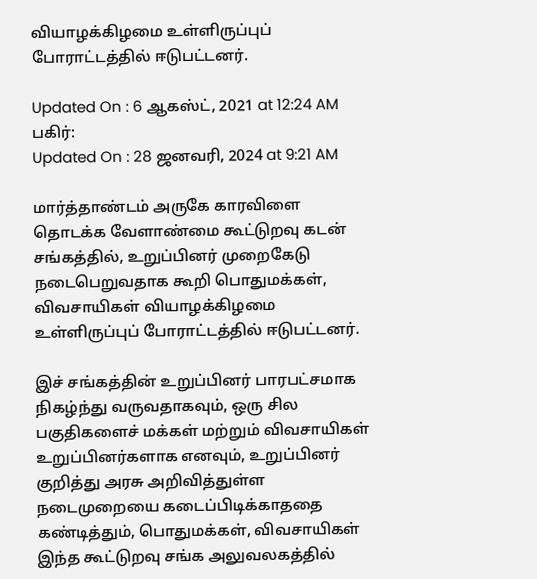வியாழக்கிழமை உள்ளிருப்புப் போராட்டத்தில் ஈடுபட்டனர்.

Updated On : 6 ஆகஸ்ட், 2021 at 12:24 AM
பகிர்:
Updated On : 28 ஜனவரி, 2024 at 9:21 AM

மார்த்தாண்டம் அருகே காரவிளை தொடக்க வேளாண்மை கூட்டுறவு கடன் சங்கத்தில், உறுப்பினர் முறைகேடு நடைபெறுவதாக கூறி பொதுமக்கள், விவசாயிகள் வியாழக்கிழமை உள்ளிருப்புப் போராட்டத்தில் ஈடுபட்டனர்.

இச் சங்கத்தின் உறுப்பினர் பாரபட்சமாக நிகழ்ந்து வருவதாகவும், ஒரு சில பகுதிகளைச் மக்கள் மற்றும் விவசாயிகள் உறுப்பினர்களாக எனவும், உறுப்பினர் குறித்து அரசு அறிவித்துள்ள நடைமுறையை கடைப்பிடிக்காததை கண்டித்தும், பொதுமக்கள், விவசாயிகள் இந்த கூட்டுறவு சங்க அலுவலகத்தில்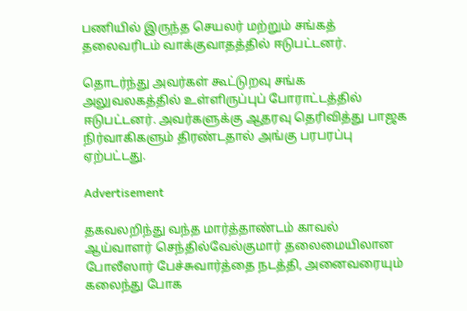பணியில் இருந்த செயலர் மற்றும் சங்கத் தலைவரிடம் வாக்குவாதத்தில் ஈடுபட்டனர்.

தொடர்ந்து அவர்கள் கூட்டுறவு சங்க அலுவலகத்தில் உள்ளிருப்புப் போராட்டத்தில் ஈடுபட்டனர். அவர்களுக்கு ஆதரவு தெரிவித்து பாஜக நிர்வாகிகளும் திரண்டதால் அங்கு பரபரப்பு ஏற்பட்டது.

Advertisement

தகவலறிந்து வந்த மார்த்தாண்டம் காவல் ஆய்வாளர் செந்தில்வேல்குமார் தலைமையிலான போலீஸார் பேச்சுவார்த்தை நடத்தி, அனைவரையும் கலைந்து போக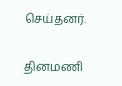செய்தனர்.

தினமணி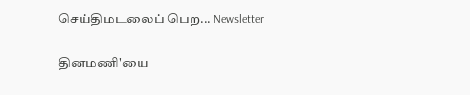செய்திமடலைப் பெற... Newsletter

தினமணி'யை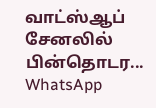வாட்ஸ்ஆப் சேனலில் பின்தொடர... WhatsApp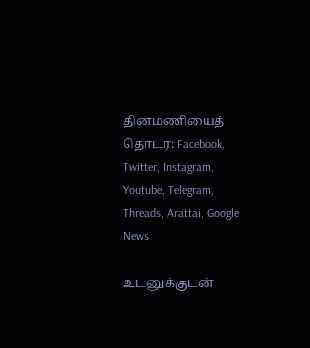தினமணியைத் தொடர: Facebook, Twitter, Instagram, Youtube, Telegram, Threads, Arattai, Google News

உடனுக்குடன்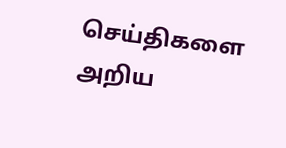செய்திகளை அறிய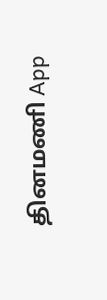தினமணி App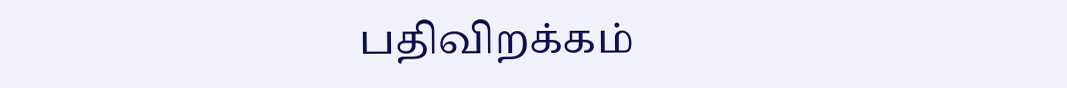பதிவிறக்கம்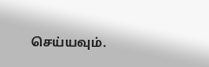செய்யவும்.